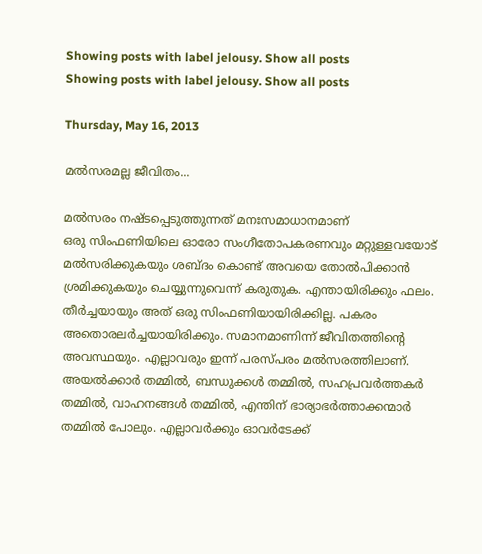Showing posts with label jelousy. Show all posts
Showing posts with label jelousy. Show all posts

Thursday, May 16, 2013

മല്‍സരമല്ല ജീവിതം...

മല്‍സരം നഷ്ടപ്പെടുത്തുന്നത് മനഃസമാധാനമാണ്‌
ഒരു സിംഫണിയിലെ ഓരോ സംഗീതോപകരണവും മറ്റുള്ളവയോട് മല്‍സരിക്കുകയും ശബ്ദം കൊണ്ട് അവയെ തോല്‍പിക്കാന്‍ ശ്രമിക്കുകയും ചെയ്യുന്നുവെന്ന് കരുതുക. എന്തായിരിക്കും ഫലം. തീര്‍ച്ചയായും അത് ഒരു സിംഫണിയായിരിക്കില്ല. പകരം അതൊരലര്‍ച്ചയായിരിക്കും. സമാനമാണിന്ന് ജീവിതത്തിന്റെ അവസ്ഥയും. എല്ലാവരും ഇന്ന് പരസ്പരം മല്‍സരത്തിലാണ്. അയല്‍ക്കാര്‍ തമ്മില്‍, ബന്ധുക്കള്‍ തമ്മില്‍, സഹപ്രവര്‍ത്തകര്‍ തമ്മില്‍, വാഹനങ്ങള്‍ തമ്മില്‍, എന്തിന് ഭാര്യാഭര്‍ത്താക്കന്മാര്‍ തമ്മില്‍ പോലും. എല്ലാവര്‍ക്കും ഓവര്‍ടേക്ക്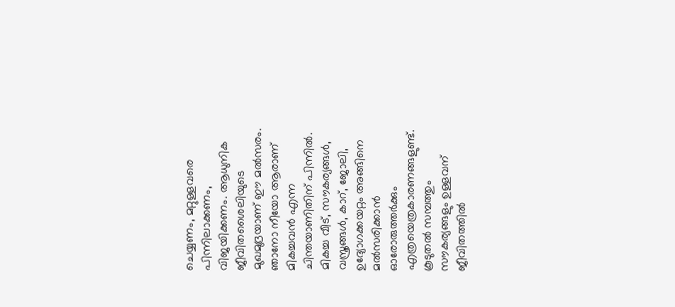ചെയ്യണം, മറ്റുള്ളവരെ പിന്നിലാക്കണം, വിജയിക്കണം. ആധുനിക ജീവിതശൈലിയുടെ മുഖമുദ്രയാണ് ഈ മല്‍സരം. ഞാനോ നീയോ ആരാണ് മികച്ചവന്‍ എന്ന ചിന്തയാണിതിന് പിന്നില്‍. മികച്ച വീട്, സൗകര്യങ്ങള്‍, വസ്ത്രങ്ങള്‍, കാറ്, ജോലി, ഉദ്യോഗക്കയറ്റം അങ്ങിനെ മല്‍സരിക്കാന്‍ ഓരോരുത്തര്‍ക്കും എത്രയെത്രകാരണങ്ങളുണ്ട്. കൂടുതല്‍ സമ്പത്തും സൗകര്യങ്ങളും ഉള്ളവന് ജീവിതത്തില്‍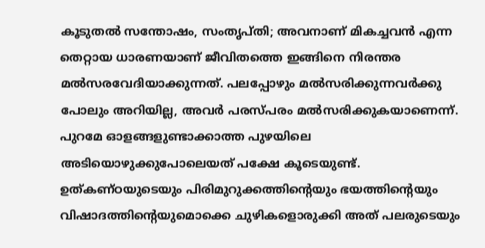കൂടുതല്‍ സന്തോഷം, സംതൃപ്തി; അവനാണ് മികച്ചവന്‍ എന്ന തെറ്റായ ധാരണയാണ് ജീവിതത്തെ ഇങ്ങിനെ നിരന്തര മല്‍സരവേദിയാക്കുന്നത്. പലപ്പോഴും മല്‍സരിക്കുന്നവര്‍ക്കു പോലും അറിയില്ല, അവര്‍ പരസ്പരം മല്‍സരിക്കുകയാണെന്ന്. പുറമേ ഓളങ്ങളുണ്ടാക്കാത്ത പുഴയിലെ അടിയൊഴുക്കുപോലെയത് പക്ഷേ കൂടെയുണ്ട്. ഉത്കണ്ഠയുടെയും പിരിമുറുക്കത്തിന്റെയും ഭയത്തിന്റെയും വിഷാദത്തിന്റെയുമൊക്കെ ചുഴികളൊരുക്കി അത് പലരുടെയും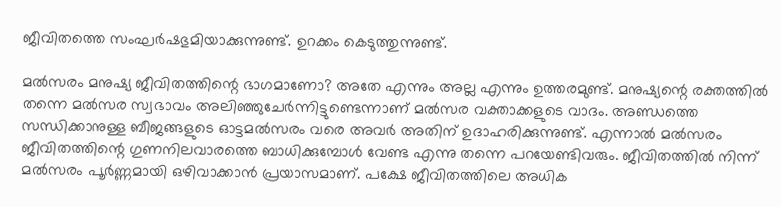ജീവിതത്തെ സംഘര്‍ഷഭുമിയാക്കുന്നുണ്ട്. ഉറക്കം കെടുത്തുന്നുണ്ട്.

മല്‍സരം മനുഷ്യ ജീവിതത്തിന്റെ ഭാഗമാണോ? അതേ എന്നും അല്ല എന്നും ഉത്തരമുണ്ട്. മനുഷ്യന്റെ രക്തത്തില്‍ തന്നെ മല്‍സര സ്വഭാവം അലിഞ്ഞുചേര്‍ന്നിട്ടുണ്ടെന്നാണ് മല്‍സര വക്താക്കളുടെ വാദം. അണ്ഡത്തെ സന്ധിക്കാനുള്ള ബീജങ്ങളുടെ ഓട്ടമല്‍സരം വരെ അവര്‍ അതിന് ഉദാഹരിക്കുന്നുണ്ട്. എന്നാല്‍ മല്‍സരം ജീവിതത്തിന്റെ ഗുണനിലവാരത്തെ ബാധിക്കുമ്പോള്‍ വേണ്ട എന്നു തന്നെ പറയേണ്ടിവരും. ജീവിതത്തില്‍ നിന്ന് മല്‍സരം പൂര്‍ണ്ണമായി ഒഴിവാക്കാന്‍ പ്രയാസമാണ്. പക്ഷേ ജീവിതത്തിലെ അധിക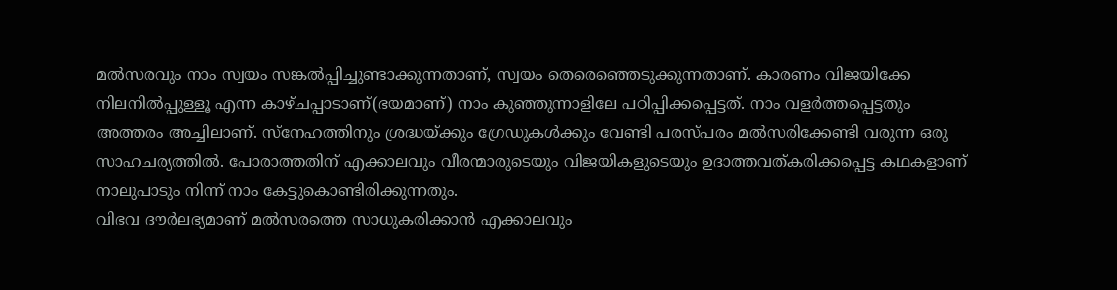മല്‍സരവും നാം സ്വയം സങ്കല്‍പ്പിച്ചുണ്ടാക്കുന്നതാണ്, സ്വയം തെരെഞ്ഞെടുക്കുന്നതാണ്. കാരണം വിജയിക്കേ നിലനില്‍പ്പുള്ളൂ എന്ന കാഴ്ചപ്പാടാണ്(ഭയമാണ്) നാം കുഞ്ഞുന്നാളിലേ പഠിപ്പിക്കപ്പെട്ടത്. നാം വളര്‍ത്തപ്പെട്ടതും അത്തരം അച്ചിലാണ്. സ്‌നേഹത്തിനും ശ്രദ്ധയ്ക്കും ഗ്രേഡുകള്‍ക്കും വേണ്ടി പരസ്പരം മല്‍സരിക്കേണ്ടി വരുന്ന ഒരു സാഹചര്യത്തില്‍. പോരാത്തതിന് എക്കാലവും വീരന്മാരുടെയും വിജയികളുടെയും ഉദാത്തവത്കരിക്കപ്പെട്ട കഥകളാണ് നാലുപാടും നിന്ന് നാം കേട്ടുകൊണ്ടിരിക്കുന്നതും.
വിഭവ ദൗര്‍ലഭ്യമാണ് മല്‍സരത്തെ സാധുകരിക്കാന്‍ എക്കാലവും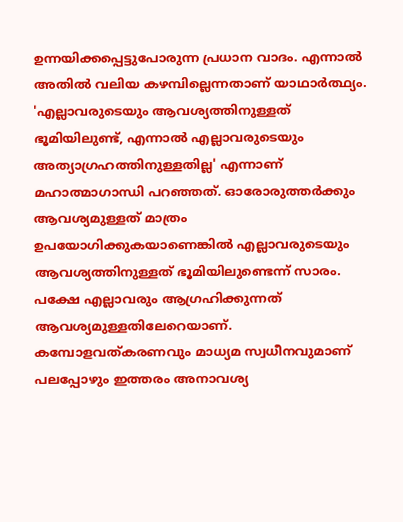ഉന്നയിക്കപ്പെട്ടുപോരുന്ന പ്രധാന വാദം. എന്നാല്‍ അതില്‍ വലിയ കഴമ്പില്ലെന്നതാണ് യാഥാര്‍ത്ഥ്യം. 'എല്ലാവരുടെയും ആവശ്യത്തിനുള്ളത് ഭൂമിയിലുണ്ട്, എന്നാല്‍ എല്ലാവരുടെയും അത്യാഗ്രഹത്തിനുള്ളതില്ല' എന്നാണ് മഹാത്മാഗാന്ധി പറഞ്ഞത്. ഓരോരുത്തര്‍ക്കും ആവശ്യമുള്ളത് മാത്രം ഉപയോഗിക്കുകയാണെങ്കില്‍ എല്ലാവരുടെയും ആവശ്യത്തിനുള്ളത് ഭൂമിയിലുണ്ടെന്ന് സാരം. പക്ഷേ എല്ലാവരും ആഗ്രഹിക്കുന്നത് ആവശ്യമുള്ളതിലേറെയാണ്. കമ്പോളവത്കരണവും മാധ്യമ സ്വധീനവുമാണ് പലപ്പോഴും ഇത്തരം അനാവശ്യ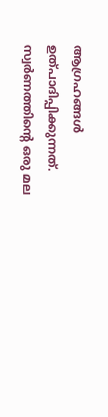ആഗ്രഹങ്ങള്‍ ഉത്പാദിപ്പിക്കുന്നത്. സ്വര്‍ണത്തിന്റെ ഒരു മല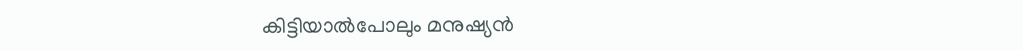കിട്ടിയാല്‍പോലും മനുഷ്യന്‍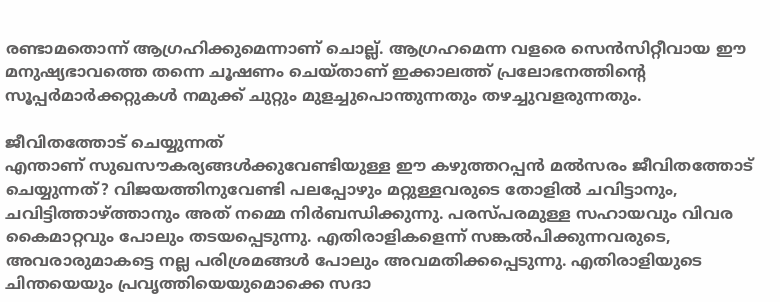രണ്ടാമതൊന്ന് ആഗ്രഹിക്കുമെന്നാണ് ചൊല്ല്. ആഗ്രഹമെന്ന വളരെ സെന്‍സിറ്റീവായ ഈ മനുഷ്യഭാവത്തെ തന്നെ ചൂഷണം ചെയ്താണ് ഇക്കാലത്ത് പ്രലോഭനത്തിന്റെ സൂപ്പര്‍മാര്‍ക്കറ്റുകള്‍ നമുക്ക് ചുറ്റും മുളച്ചുപൊന്തുന്നതും തഴച്ചുവളരുന്നതും.

ജീവിതത്തോട് ചെയ്യുന്നത്
എന്താണ് സുഖസൗകര്യങ്ങള്‍ക്കുവേണ്ടിയുള്ള ഈ കഴുത്തറപ്പന്‍ മല്‍സരം ജീവിതത്തോട് ചെയ്യുന്നത്? വിജയത്തിനുവേണ്ടി പലപ്പോഴും മറ്റുള്ളവരുടെ തോളില്‍ ചവിട്ടാനും, ചവിട്ടിത്താഴ്ത്താനും അത് നമ്മെ നിര്‍ബന്ധിക്കുന്നു. പരസ്പരമുള്ള സഹായവും വിവര കൈമാറ്റവും പോലും തടയപ്പെടുന്നു. എതിരാളികളെന്ന് സങ്കല്‍പിക്കുന്നവരുടെ, അവരാരുമാകട്ടെ നല്ല പരിശ്രമങ്ങള്‍ പോലും അവമതിക്കപ്പെടുന്നു. എതിരാളിയുടെ ചിന്തയെയും പ്രവൃത്തിയെയുമൊക്കെ സദാ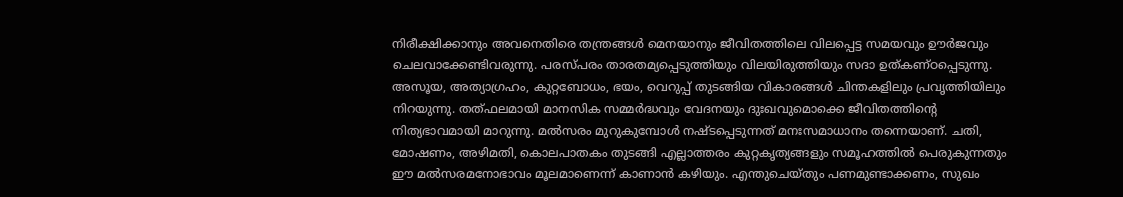നിരീക്ഷിക്കാനും അവനെതിരെ തന്ത്രങ്ങള്‍ മെനയാനും ജീവിതത്തിലെ വിലപ്പെട്ട സമയവും ഊര്‍ജവും ചെലവാക്കേണ്ടിവരുന്നു. പരസ്പരം താരതമ്യപ്പെടുത്തിയും വിലയിരുത്തിയും സദാ ഉത്കണ്ഠപ്പെടുന്നു. അസൂയ, അത്യാഗ്രഹം, കുറ്റബോധം, ഭയം, വെറുപ്പ് തുടങ്ങിയ വികാരങ്ങള്‍ ചിന്തകളിലും പ്രവൃത്തിയിലും നിറയുന്നു. തത്ഫലമായി മാനസിക സമ്മര്‍ദ്ധവും വേദനയും ദുഃഖവുമൊക്കെ ജീവിതത്തിന്റെ നിത്യഭാവമായി മാറുന്നു. മല്‍സരം മുറുകുമ്പോള്‍ നഷ്ടപ്പെടുന്നത് മനഃസമാധാനം തന്നെയാണ്. ചതി, മോഷണം, അഴിമതി, കൊലപാതകം തുടങ്ങി എല്ലാത്തരം കുറ്റകൃത്യങ്ങളും സമൂഹത്തില്‍ പെരുകുന്നതും ഈ മല്‍സരമനോഭാവം മൂലമാണെന്ന് കാണാന്‍ കഴിയും. എന്തുചെയ്തും പണമുണ്ടാക്കണം, സുഖം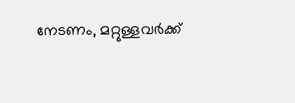നേടണം, മറ്റുള്ളവര്‍ക്ക്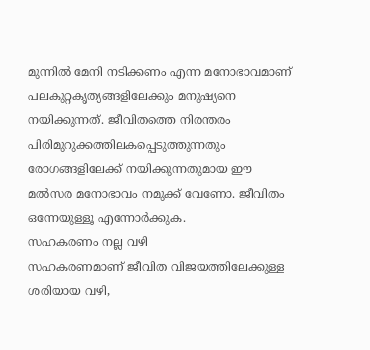മുന്നില്‍ മേനി നടിക്കണം എന്ന മനോഭാവമാണ് പലകുറ്റകൃത്യങ്ങളിലേക്കും മനുഷ്യനെ നയിക്കുന്നത്. ജീവിതത്തെ നിരന്തരം പിരിമുറുക്കത്തിലകപ്പെടുത്തുന്നതും രോഗങ്ങളിലേക്ക് നയിക്കുന്നതുമായ ഈ മല്‍സര മനോഭാവം നമുക്ക് വേണോ. ജീവിതം ഒന്നേയുള്ളൂ എന്നോര്‍ക്കുക.
സഹകരണം നല്ല വഴി
സഹകരണമാണ് ജീവിത വിജയത്തിലേക്കുള്ള ശരിയായ വഴി,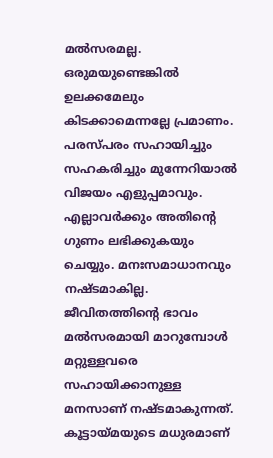മല്‍സരമല്ല. ഒരുമയുണ്ടെങ്കില്‍ ഉലക്കമേലും കിടക്കാമെന്നല്ലേ പ്രമാണം. പരസ്പരം സഹായിച്ചും സഹകരിച്ചും മുന്നേറിയാല്‍ വിജയം എളുപ്പമാവും. എല്ലാവര്‍ക്കും അതിന്റെ ഗുണം ലഭിക്കുകയും ചെയ്യും. മനഃസമാധാനവും നഷ്ടമാകില്ല. ജീവിതത്തിന്റെ ഭാവം മല്‍സരമായി മാറുമ്പോള്‍ മറ്റുള്ളവരെ സഹായിക്കാനുള്ള മനസാണ് നഷ്ടമാകുന്നത്. കൂട്ടായ്മയുടെ മധുരമാണ്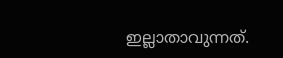ഇല്ലാതാവുന്നത്.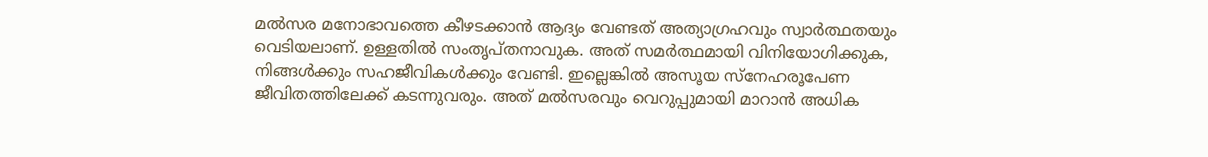മല്‍സര മനോഭാവത്തെ കീഴടക്കാന്‍ ആദ്യം വേണ്ടത് അത്യാഗ്രഹവും സ്വാര്‍ത്ഥതയും വെടിയലാണ്. ഉള്ളതില്‍ സംതൃപ്തനാവുക. അത് സമര്‍ത്ഥമായി വിനിയോഗിക്കുക, നിങ്ങള്‍ക്കും സഹജീവികള്‍ക്കും വേണ്ടി. ഇല്ലെങ്കില്‍ അസൂയ സ്‌നേഹരൂപേണ ജീവിതത്തിലേക്ക് കടന്നുവരും. അത് മല്‍സരവും വെറുപ്പുമായി മാറാന്‍ അധിക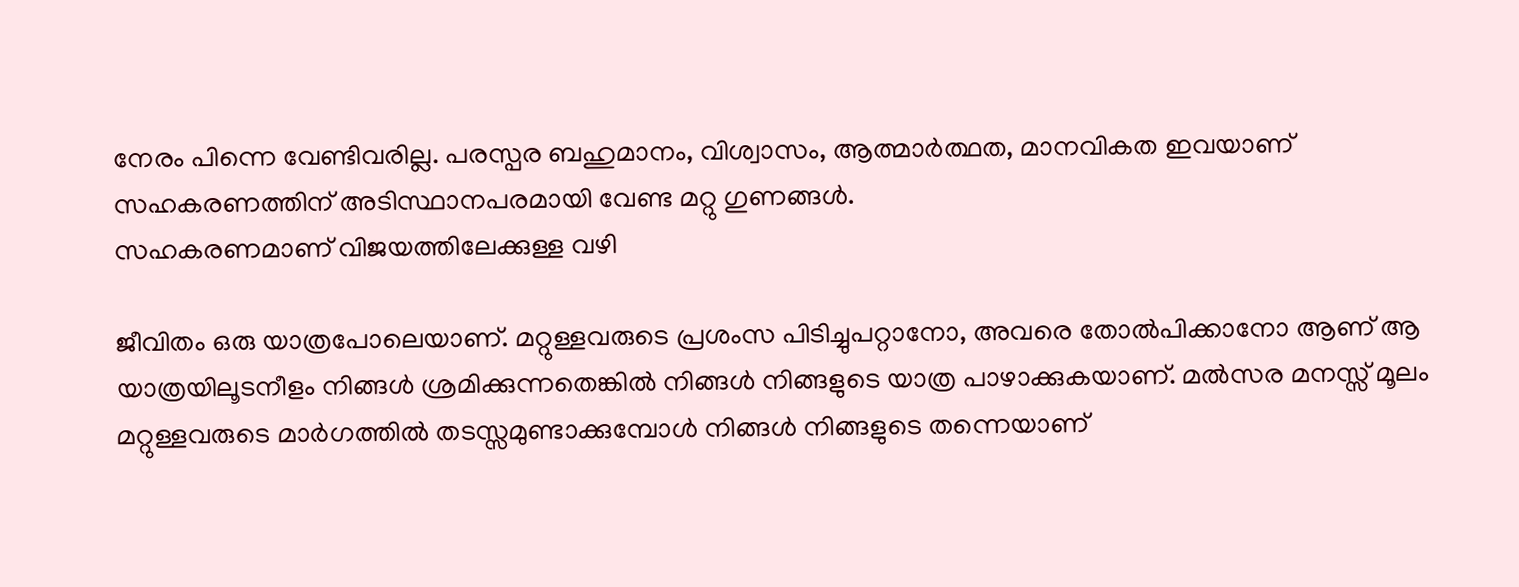നേരം പിന്നെ വേണ്ടിവരില്ല. പരസ്പര ബഹുമാനം, വിശ്വാസം, ആത്മാര്‍ത്ഥത, മാനവികത ഇവയാണ് സഹകരണത്തിന് അടിസ്ഥാനപരമായി വേണ്ട മറ്റു ഗുണങ്ങള്‍.
സഹകരണമാണ് വിജയത്തിലേക്കുള്ള വഴി

ജീവിതം ഒരു യാത്രപോലെയാണ്. മറ്റുള്ളവരുടെ പ്രശംസ പിടിച്ചുപറ്റാനോ, അവരെ തോല്‍പിക്കാനോ ആണ് ആ യാത്രയിലൂടനീളം നിങ്ങള്‍ ശ്രമിക്കുന്നതെങ്കില്‍ നിങ്ങള്‍ നിങ്ങളുടെ യാത്ര പാഴാക്കുകയാണ്. മല്‍സര മനസ്സ് മൂലം മറ്റുള്ളവരുടെ മാര്‍ഗത്തില്‍ തടസ്സമുണ്ടാക്കുമ്പോള്‍ നിങ്ങള്‍ നിങ്ങളുടെ തന്നെയാണ്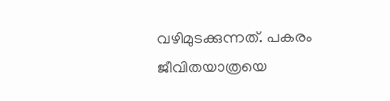വഴിമുടക്കുന്നത്. പകരം ജീവിതയാത്രയെ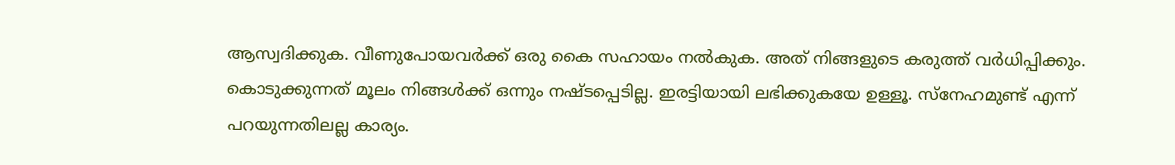ആസ്വദിക്കുക. വീണുപോയവര്‍ക്ക് ഒരു കൈ സഹായം നല്‍കുക. അത് നിങ്ങളുടെ കരുത്ത് വര്‍ധിപ്പിക്കും. കൊടുക്കുന്നത് മൂലം നിങ്ങള്‍ക്ക് ഒന്നും നഷ്ടപ്പെടില്ല. ഇരട്ടിയായി ലഭിക്കുകയേ ഉള്ളൂ. സ്‌നേഹമുണ്ട് എന്ന് പറയുന്നതിലല്ല കാര്യം.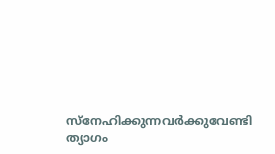സ്‌നേഹിക്കുന്നവര്‍ക്കുവേണ്ടി ത്യാഗം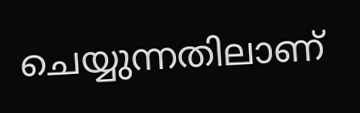ചെയ്യുന്നതിലാണ്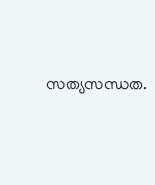സത്യസന്ധത.